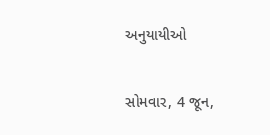અનુયાયીઓ

સોમવાર, 4 જૂન,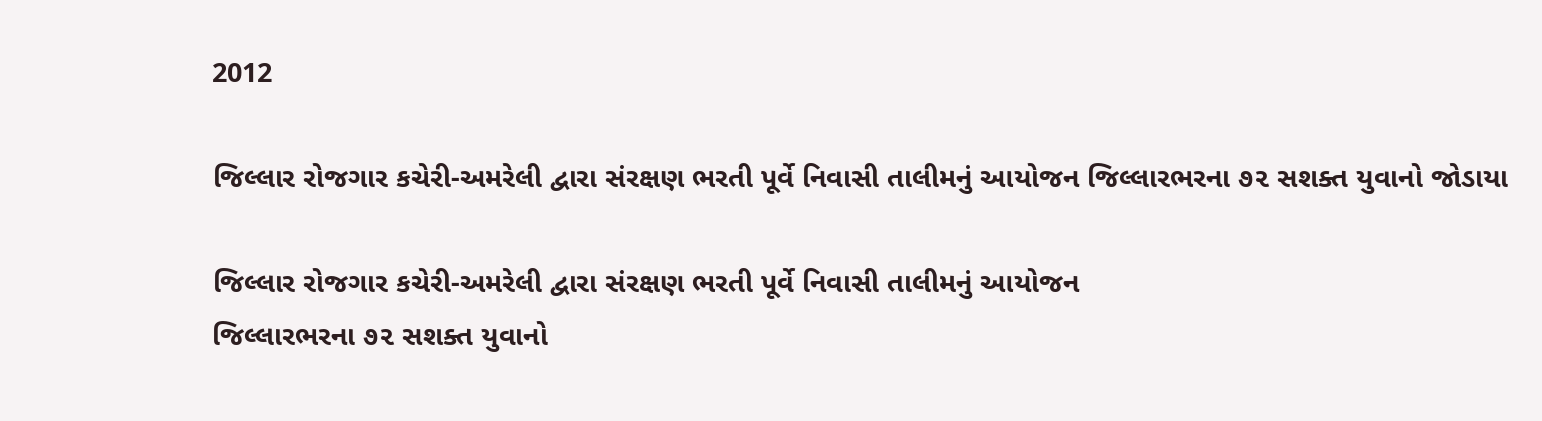2012

જિલ્લાર રોજગાર કચેરી-અમરેલી દ્વારા સંરક્ષણ ભરતી પૂર્વે નિવાસી તાલીમનું આયોજન જિલ્લારભરના ૭૨ સશક્ત યુવાનો જોડાયા

જિલ્લાર રોજગાર કચેરી-અમરેલી દ્વારા સંરક્ષણ ભરતી પૂર્વે નિવાસી તાલીમનું આયોજન
જિલ્લારભરના ૭૨ સશક્ત યુવાનો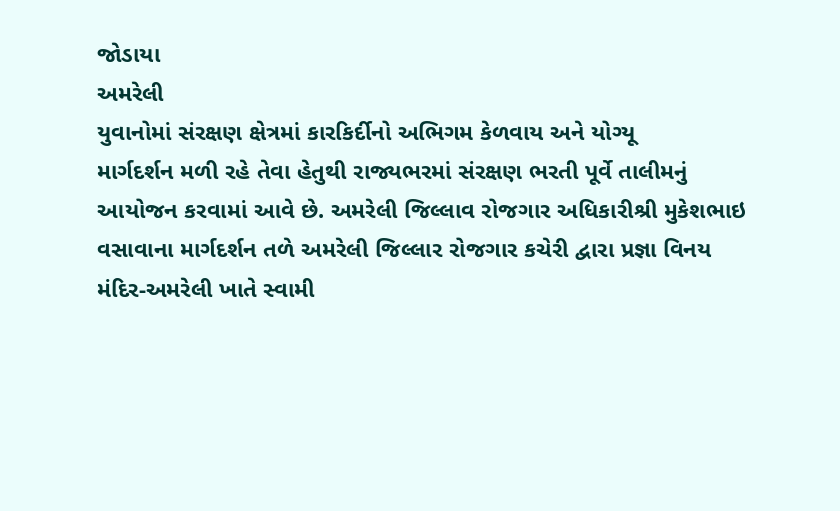જોડાયા
અમરેલી
યુવાનોમાં સંરક્ષણ ક્ષેત્રમાં કારકિર્દીનો અભિગમ કેળવાય અને યોગ્યૂ
માર્ગદર્શન મળી રહે તેવા હેતુથી રાજ્યભરમાં સંરક્ષણ ભરતી પૂર્વે તાલીમનું
આયોજન કરવામાં આવે છે. અમરેલી જિલ્લાવ રોજગાર અધિકારીશ્રી મુકેશભાઇ
વસાવાના માર્ગદર્શન તળે અમરેલી જિલ્લાર રોજગાર કચેરી દ્વારા પ્રજ્ઞા વિનય
મંદિર-અમરેલી ખાતે સ્વામી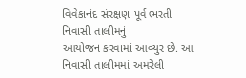વિવેકાનંદ સંરક્ષણ પૂર્વ ભરતી નિવાસી તાલીમનું
આયોજન કરવામાં આવ્યુર છે. આ નિવાસી તાલીમમાં અમરેલી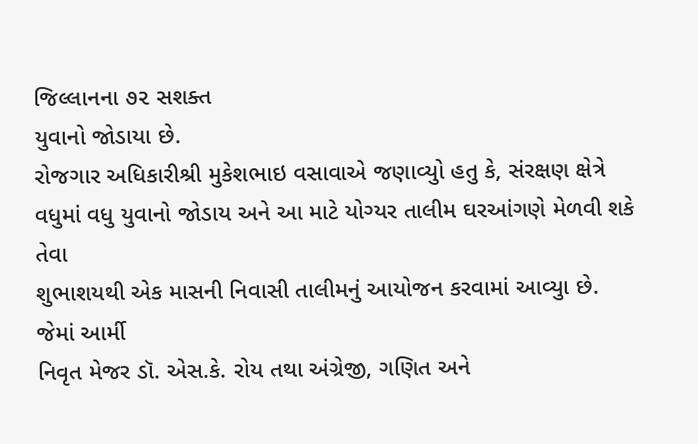જિલ્લાનના ૭૨ સશક્ત
યુવાનો જોડાયા છે.
રોજગાર અધિકારીશ્રી મુકેશભાઇ વસાવાએ જણાવ્યુો હતુ કે, સંરક્ષણ ક્ષેત્રે
વધુમાં વધુ યુવાનો જોડાય અને આ માટે યોગ્યર તાલીમ ઘરઆંગણે મેળવી શકે તેવા
શુભાશયથી એક માસની નિવાસી તાલીમનું આયોજન કરવામાં આવ્યુા છે. જેમાં આર્મી
નિવૃત મેજર ડૉ. એસ.કે. રોય તથા અંગ્રેજી, ગણિત અને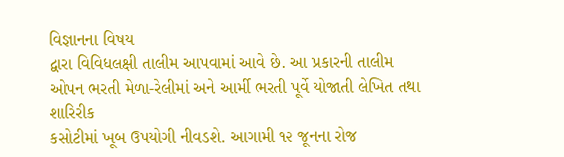વિજ્ઞાનના વિષય
દ્વારા વિવિધલક્ષી તાલીમ આપવામાં આવે છે. આ પ્રકારની તાલીમ
ઓપન ભરતી મેળા-રેલીમાં અને આર્મી ભરતી પૂર્વે યોજાતી લેખિત તથા શારિરીક
કસોટીમાં ખૂબ ઉપયોગી નીવડશે. આગામી ૧૨ જૂનના રોજ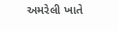અમરેલી ખાતે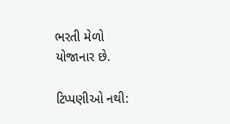ભરતી મેળો
યોજાનાર છે.

ટિપ્પણીઓ નથી: